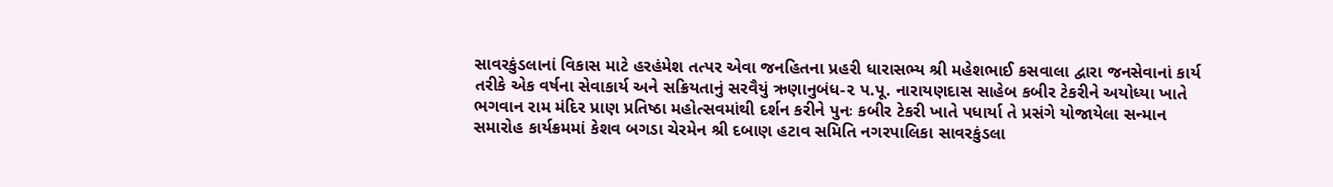સાવરકુંડલાનાં વિકાસ માટે હરહંમેશ તત્પર એવા જનહિતના પ્રહરી ધારાસભ્ય શ્રી મહેશભાઈ કસવાલા દ્વારા જનસેવાનાં કાર્ય તરીકે એક વર્ષના સેવાકાર્ય અને સક્રિયતાનું સરવૈયું ઋણાનુબંધ-૨ પ.પૂ. નારાયણદાસ સાહેબ કબીર ટેકરીને અયોધ્યા ખાતે ભગવાન રામ મંદિર પ્રાણ પ્રતિષ્ઠા મહોત્સવમાંથી દર્શન કરીને પુનઃ કબીર ટેકરી ખાતે પધાર્યા તે પ્રસંગે યોજાયેલા સન્માન સમારોહ કાર્યક્રમમાં કેશવ બગડા ચેરમેન શ્રી દબાણ હટાવ સમિતિ નગરપાલિકા સાવરકુંડલા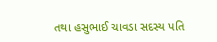તથા હસુભાઈ ચાવડા સદસ્ય પતિ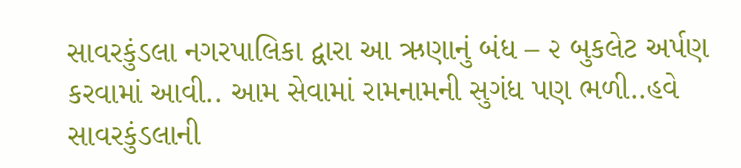સાવરકુંડલા નગરપાલિકા દ્વારા આ ઋણાનું બંધ – ૨ બુકલેટ અર્પણ કરવામાં આવી.. આમ સેવામાં રામનામની સુગંધ પણ ભળી..હવે સાવરકુંડલાની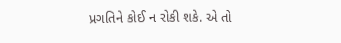પ્રગતિને કોઈ ન રોકી શકે. એ તો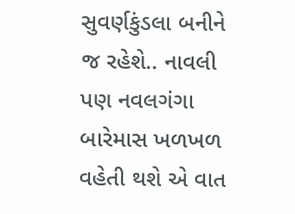સુવર્ણકુંડલા બનીને જ રહેશે.. નાવલી પણ નવલગંગા બારેમાસ ખળખળ વહેતી થશે એ વાત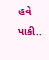હવે પાકી..